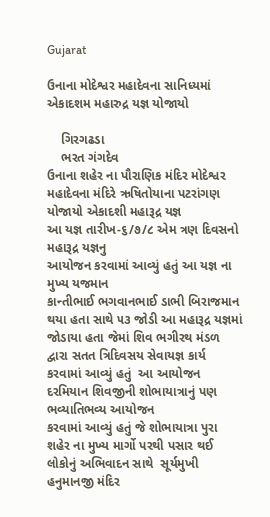Gujarat

ઉનાના મોદેશ્વર મહાદેવના સાનિધ્યમાં એકાદશમ મહારુદ્ર યજ્ઞ યોજાયો

    ગિરગઢડા
    ભરત ગંગદેવ
ઉનાના શહેર ના પૌરાણિક મંદિર મોદેશ્વર મહાદેવના મંદિરે ઋષિતોયાના પટરાંગણ યોજાયો એકાદશી મહારૂદ્ર યજ્ઞ
આ યજ્ઞ તારીખ-૬/૭/૮ એમ ત્રણ દિવસનો મહારૂદ્ર યજ્ઞનુ
આયોજન કરવામાં આવ્યું હતું આ યજ્ઞ ના મુખ્ય યજમાન
કાન્તીભાઈ ભગવાનભાઈ ડાભી બિરાજમાન થયા હતા સાથે ૫૩ જોડી આ મહારૂદ્ર યજ્ઞમાં જોડાયા હતા જેમાં શિવ ભગીરથ મંડળ
દ્વારા સતત ત્રિદિવસય સેવાયજ્ઞ કાર્ય કરવામાં આવ્યું હતું  આ આયોજન દરમિયાન શિવજીની શોભાયાત્રાનું પણ ભવ્યાતિભવ્ય આયોજન
કરવામાં આવ્યું હતું જે શોભાયાત્રા પુરા શહેર ના મુખ્ય માર્ગો પરથી પસાર થઈ લોકોનું અભિવાદન સાથે  સૂર્યમુખી હનુમાનજી મંદિર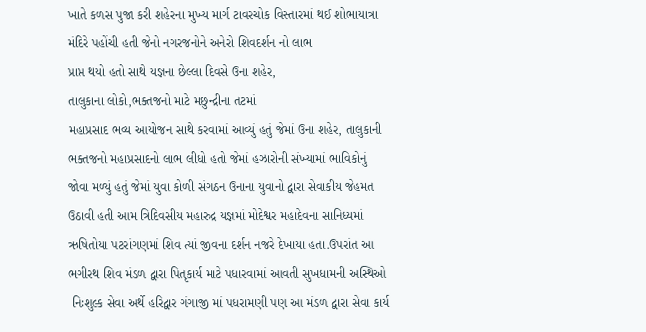ખાતે કળસ પુજા કરી શહેરના મુખ્ય માર્ગ ટાવરચોક વિસ્તારમાં થઈ શોભાયાત્રા મંદિરે પહોંચી હતી જેનો નગરજનોને અનેરો શિવદર્શન નો લાભ
પ્રાપ્ત થયો હતો સાથે યજ્ઞના છેલ્લા દિવસે ઉના શહેર,
તાલુકાના લોકો,ભક્તજનો માટે મછુન્દ્રીના તટમાં
મહાપ્રસાદ ભવ્ય આયોજન સાથે કરવામાં આવ્યું હતું જેમાં ઉના શહેર, તાલુકાની ભક્તજનો મહાપ્રસાદનો લાભ લીધો હતો જેમાં હઝારોની સંખ્યામાં ભાવિકોનું જોવા મળ્યું હતું જેમાં યુવા કોળી સંગઠન ઉનાના યુવાનો દ્વારા સેવાકીય જેહમત ઉઠાવી હતી આમ ત્રિદિવસીય મહારુદ્ર યજ્ઞમાં મોદેશ્વર મહાદેવના સાનિધ્યમાં ઋષિતોયા પટરાંગણમાં શિવ ત્યાં જીવના દર્શન નજરે દેખાયા હતા.ઉપરાંત આ ભગીરથ શિવ મંડળ દ્વારા પિતૃકાર્ય માટે પધારવામાં આવતી સુખધામની અસ્થિઓ
 નિઃશુલ્ક સેવા અર્થે હરિદ્વાર ગંગાજી માં પધરામણી પણ આ મંડળ દ્વારા સેવા કાર્ય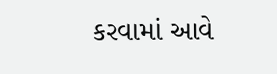કરવામાં આવે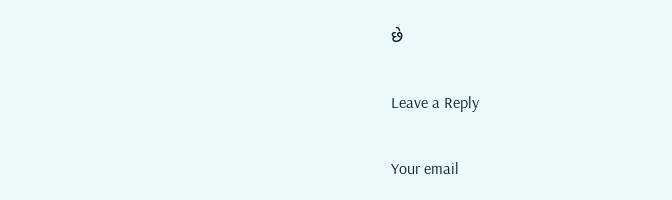છે

Leave a Reply

Your email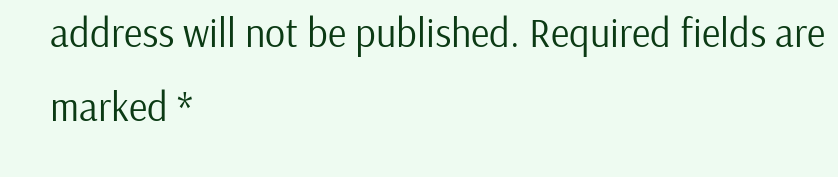address will not be published. Required fields are marked *